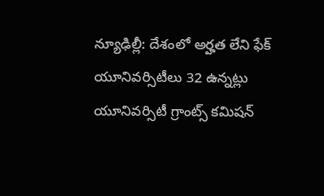న్యూఢిల్లీ: దేశంలో అర్హత లేని ఫేక్ యూనివర్సిటీలు 32 ఉన్నట్లు యూనివర్సిటీ గ్రాంట్స్ కమిషన్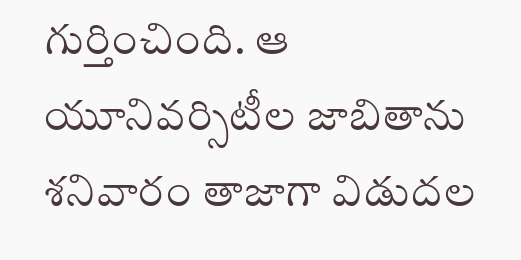గుర్తించింది. ఆ యూనివర్సిటీల జాబితాను శనివారం తాజాగా విడుదల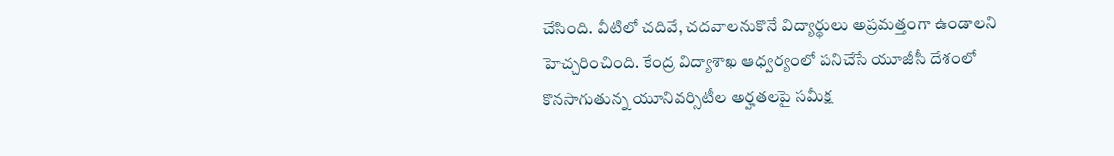చేసింది. వీటిలో చదివే, చదవాలనుకొనే విద్యార్థులు అప్రమత్తంగా ఉండాలని హెచ్చరించింది. కేంద్ర విద్యాశాఖ ఆధ్వర్యంలో పనిచేసే యూజీసీ దేశంలో కొనసాగుతున్న యూనివర్సిటీల అర్హతలపై సమీక్ష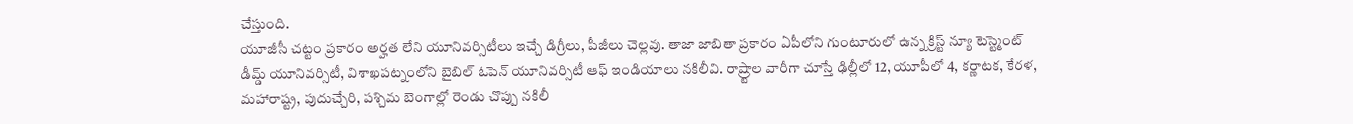చేస్తుంది.
యూజీసీ చట్టం ప్రకారం అర్హత లేని యూనివర్సిటీలు ఇచ్చే డిగ్రీలు, పీజీలు చెల్లవు. తాజా జాబితా ప్రకారం ఏపీలోని గుంటూరులో ఉన్న క్రిస్ట్ న్యూ టెస్ట్మెంట్ డీమ్డ్ యూనివర్సిటీ, విశాఖపట్నంలోని బైబిల్ ఓపెన్ యూనివర్సిటీ ఆఫ్ ఇండియాలు నకిలీవి. రాష్ర్టాల వారీగా చూస్తే ఢిల్లీలో 12, యూపీలో 4, కర్ణాటక, కేరళ, మహారాష్ట్ర, పుదుచ్చేరి, పశ్చిమ బెంగాల్లో రెండు చొప్పు నకిలీ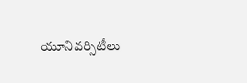యూనివర్సిటీలు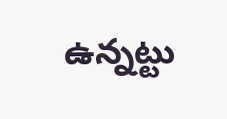ఉన్నట్టు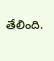తేలింది.